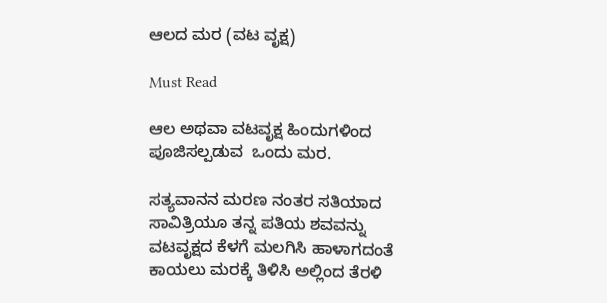ಆಲದ ಮರ (ವಟ ವೃಕ್ಷ)

Must Read

ಆಲ ಅಥವಾ ವಟವೃಕ್ಷ ಹಿಂದುಗಳಿಂದ ಪೂಜಿಸಲ್ಪಡುವ  ಒಂದು ಮರ.

ಸತ್ಯವಾನನ ಮರಣ ನಂತರ ಸತಿಯಾದ ಸಾವಿತ್ರಿಯೂ ತನ್ನ ಪತಿಯ ಶವವನ್ನು ವಟವೃಕ್ಷದ ಕೆಳಗೆ ಮಲಗಿಸಿ ಹಾಳಾಗದಂತೆ ಕಾಯಲು ಮರಕ್ಕೆ ತಿಳಿಸಿ ಅಲ್ಲಿಂದ ತೆರಳಿ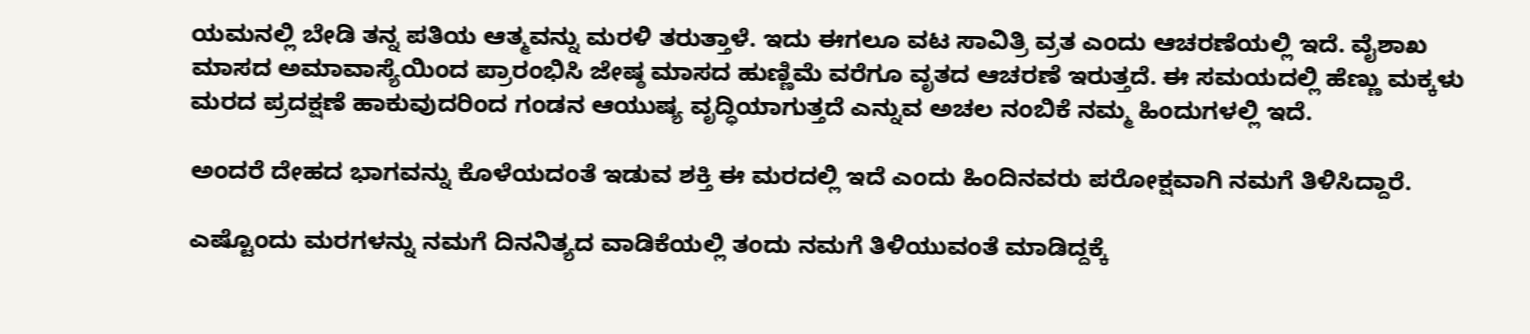ಯಮನಲ್ಲಿ ಬೇಡಿ ತನ್ನ ಪತಿಯ ಆತ್ಮವನ್ನು ಮರಳಿ ತರುತ್ತಾಳೆ. ಇದು ಈಗಲೂ ವಟ ಸಾವಿತ್ರಿ ವ್ರತ ಎಂದು ಆಚರಣೆಯಲ್ಲಿ ಇದೆ. ವೈಶಾಖ  ಮಾಸದ ಅಮಾವಾಸ್ಯೆಯಿಂದ ಪ್ರಾರಂಭಿಸಿ ಜೇಷ್ಠ ಮಾಸದ ಹುಣ್ಣಿಮೆ ವರೆಗೂ ವೃತದ ಆಚರಣೆ ಇರುತ್ತದೆ. ಈ ಸಮಯದಲ್ಲಿ ಹೆಣ್ಣು ಮಕ್ಕಳು ಮರದ ಪ್ರದಕ್ಷಣೆ ಹಾಕುವುದರಿಂದ ಗಂಡನ ಆಯುಷ್ಯ ವೃದ್ಧಿಯಾಗುತ್ತದೆ ಎನ್ನುವ ಅಚಲ ನಂಬಿಕೆ ನಮ್ಮ ಹಿಂದುಗಳಲ್ಲಿ ಇದೆ.

ಅಂದರೆ ದೇಹದ ಭಾಗವನ್ನು ಕೊಳೆಯದಂತೆ ಇಡುವ ಶಕ್ತಿ ಈ ಮರದಲ್ಲಿ ಇದೆ ಎಂದು ಹಿಂದಿನವರು ಪರೋಕ್ಷವಾಗಿ ನಮಗೆ ತಿಳಿಸಿದ್ದಾರೆ.

ಎಷ್ಟೊಂದು ಮರಗಳನ್ನು ನಮಗೆ ದಿನನಿತ್ಯದ ವಾಡಿಕೆಯಲ್ಲಿ ತಂದು ನಮಗೆ ತಿಳಿಯುವಂತೆ ಮಾಡಿದ್ದಕ್ಕೆ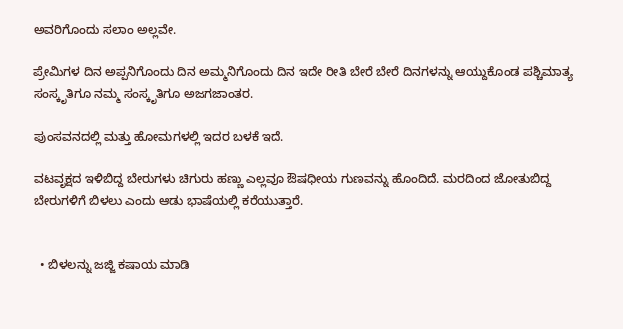ಅವರಿಗೊಂದು ಸಲಾಂ ಅಲ್ಲವೇ.

ಪ್ರೇಮಿಗಳ ದಿನ ಅಪ್ಪನಿಗೊಂದು ದಿನ ಅಮ್ಮನಿಗೊಂದು ದಿನ ಇದೇ ರೀತಿ ಬೇರೆ ಬೇರೆ ದಿನಗಳನ್ನು ಆಯ್ದುಕೊಂಡ ಪಶ್ಚಿಮಾತ್ಯ ಸಂಸ್ಕೃತಿಗೂ ನಮ್ಮ ಸಂಸ್ಕೃತಿಗೂ ಅಜಗಜಾಂತರ.

ಪುಂಸವನದಲ್ಲಿ ಮತ್ತು ಹೋಮಗಳಲ್ಲಿ ಇದರ ಬಳಕೆ ಇದೆ.

ವಟವೃಕ್ಷದ ಇಳಿಬಿದ್ದ ಬೇರುಗಳು ಚಿಗುರು ಹಣ್ಣು ಎಲ್ಲವೂ ಔಷಧೀಯ ಗುಣವನ್ನು ಹೊಂದಿದೆ. ಮರದಿಂದ ಜೋತುಬಿದ್ದ ಬೇರುಗಳಿಗೆ ಬಿಳಲು ಎಂದು ಆಡು ಭಾಷೆಯಲ್ಲಿ ಕರೆಯುತ್ತಾರೆ.


  • ಬಿಳಲನ್ನು ಜಜ್ಜಿ ಕಷಾಯ ಮಾಡಿ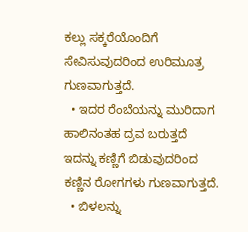ಕಲ್ಲು ಸಕ್ಕರೆಯೊಂದಿಗೆ ಸೇವಿಸುವುದರಿಂದ ಉರಿಮೂತ್ರ ಗುಣವಾಗುತ್ತದೆ.
  • ಇದರ ರೆಂಬೆಯನ್ನು ಮುರಿದಾಗ ಹಾಲಿನಂತಹ ದ್ರವ ಬರುತ್ತದೆ ಇದನ್ನು ಕಣ್ಣಿಗೆ ಬಿಡುವುದರಿಂದ ಕಣ್ಣಿನ ರೋಗಗಳು ಗುಣವಾಗುತ್ತದೆ.
  • ಬಿಳಲನ್ನು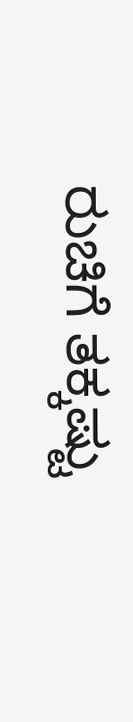ರುಚಿಗೆ ತಕ್ಕಷ್ಟು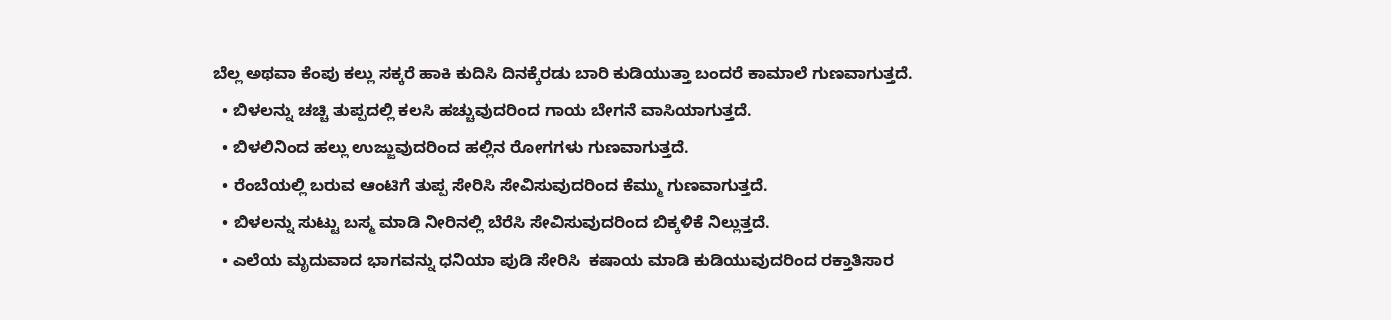ಬೆಲ್ಲ ಅಥವಾ ಕೆಂಪು ಕಲ್ಲು ಸಕ್ಕರೆ ಹಾಕಿ ಕುದಿಸಿ ದಿನಕ್ಕೆರಡು ಬಾರಿ ಕುಡಿಯುತ್ತಾ ಬಂದರೆ ಕಾಮಾಲೆ ಗುಣವಾಗುತ್ತದೆ.
  • ಬಿಳಲನ್ನು ಚಚ್ಚಿ ತುಪ್ಪದಲ್ಲಿ ಕಲಸಿ ಹಚ್ಚುವುದರಿಂದ ಗಾಯ ಬೇಗನೆ ವಾಸಿಯಾಗುತ್ತದೆ.
  • ಬಿಳಲಿನಿಂದ ಹಲ್ಲು ಉಜ್ಜುವುದರಿಂದ ಹಲ್ಲಿನ ರೋಗಗಳು ಗುಣವಾಗುತ್ತದೆ.
  • ರೆಂಬೆಯಲ್ಲಿ ಬರುವ ಆಂಟಿಗೆ ತುಪ್ಪ ಸೇರಿಸಿ ಸೇವಿಸುವುದರಿಂದ ಕೆಮ್ಮು ಗುಣವಾಗುತ್ತದೆ.
  • ಬಿಳಲನ್ನು ಸುಟ್ಟು ಬಸ್ಮ ಮಾಡಿ ನೀರಿನಲ್ಲಿ ಬೆರೆಸಿ ಸೇವಿಸುವುದರಿಂದ ಬಿಕ್ಕಳಿಕೆ ನಿಲ್ಲುತ್ತದೆ.
  • ಎಲೆಯ ಮೃದುವಾದ ಭಾಗವನ್ನು ಧನಿಯಾ ಪುಡಿ ಸೇರಿಸಿ  ಕಷಾಯ ಮಾಡಿ ಕುಡಿಯುವುದರಿಂದ ರಕ್ತಾತಿಸಾರ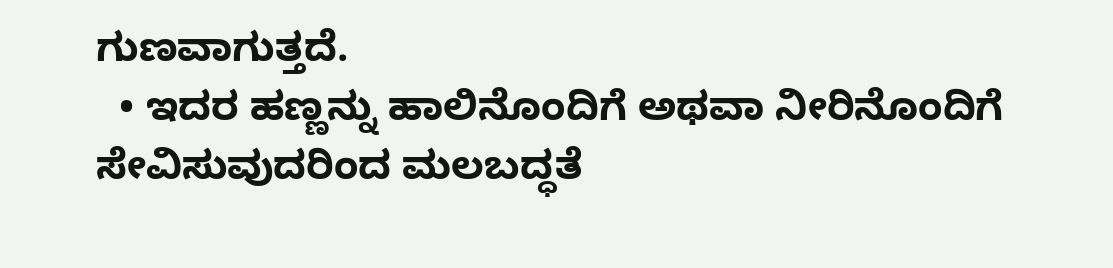ಗುಣವಾಗುತ್ತದೆ.
  • ಇದರ ಹಣ್ಣನ್ನು ಹಾಲಿನೊಂದಿಗೆ ಅಥವಾ ನೀರಿನೊಂದಿಗೆ ಸೇವಿಸುವುದರಿಂದ ಮಲಬದ್ಧತೆ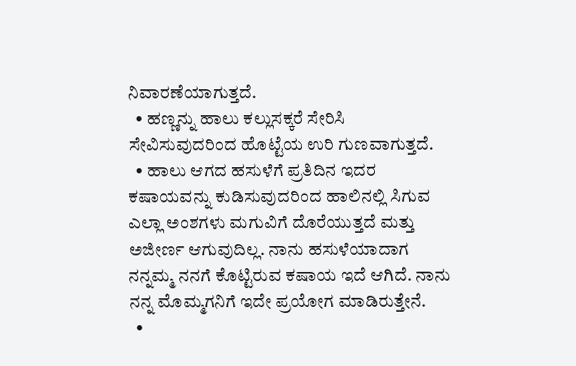ನಿವಾರಣೆಯಾಗುತ್ತದೆ.
  • ಹಣ್ಣನ್ನು ಹಾಲು ಕಲ್ಲುಸಕ್ಕರೆ ಸೇರಿಸಿ ಸೇವಿಸುವುದರಿಂದ ಹೊಟ್ಟೆಯ ಉರಿ ಗುಣವಾಗುತ್ತದೆ.
  • ಹಾಲು ಆಗದ ಹಸುಳೆಗೆ ಪ್ರತಿದಿನ ಇದರ ಕಷಾಯವನ್ನು ಕುಡಿಸುವುದರಿಂದ ಹಾಲಿನಲ್ಲಿ ಸಿಗುವ ಎಲ್ಲಾ ಅಂಶಗಳು ಮಗುವಿಗೆ ದೊರೆಯುತ್ತದೆ ಮತ್ತು ಅಜೀರ್ಣ ಆಗುವುದಿಲ್ಲ. ನಾನು ಹಸುಳೆಯಾದಾಗ ನನ್ನಮ್ಮ ನನಗೆ ಕೊಟ್ಟಿರುವ ಕಷಾಯ ಇದೆ ಆಗಿದೆ. ನಾನು ನನ್ನ ಮೊಮ್ಮಗನಿಗೆ ಇದೇ ಪ್ರಯೋಗ ಮಾಡಿರುತ್ತೇನೆ.
  •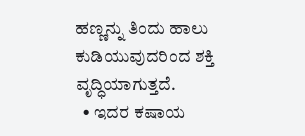ಹಣ್ಣನ್ನು ತಿಂದು ಹಾಲು ಕುಡಿಯುವುದರಿಂದ ಶಕ್ತಿ ವೃದ್ಧಿಯಾಗುತ್ತದೆ.
  • ಇದರ ಕಷಾಯ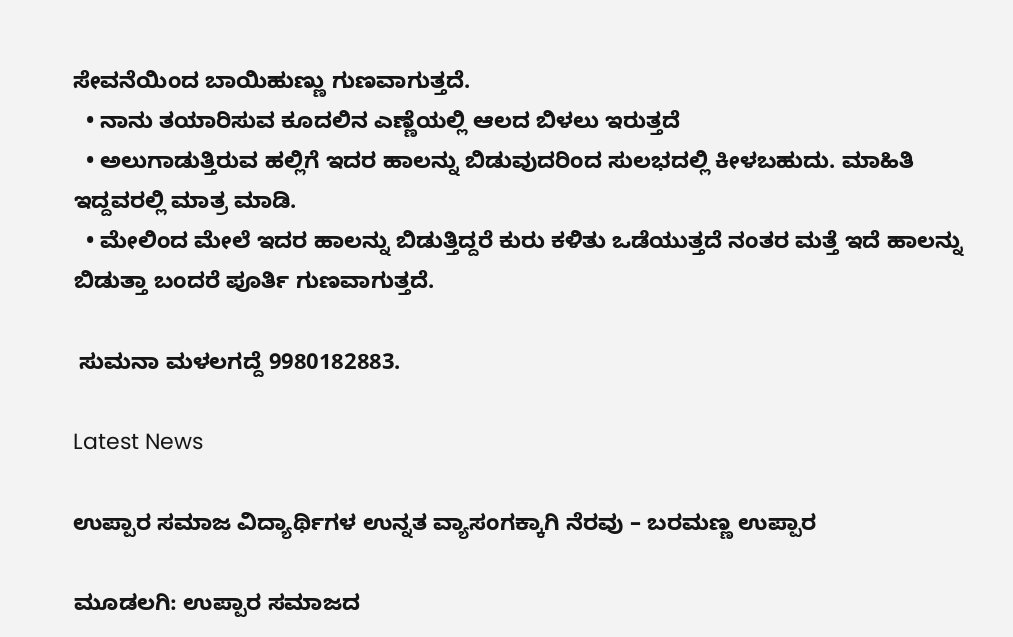ಸೇವನೆಯಿಂದ ಬಾಯಿಹುಣ್ಣು ಗುಣವಾಗುತ್ತದೆ.
  • ನಾನು ತಯಾರಿಸುವ ಕೂದಲಿನ ಎಣ್ಣೆಯಲ್ಲಿ ಆಲದ ಬಿಳಲು ಇರುತ್ತದೆ
  • ಅಲುಗಾಡುತ್ತಿರುವ ಹಲ್ಲಿಗೆ ಇದರ ಹಾಲನ್ನು ಬಿಡುವುದರಿಂದ ಸುಲಭದಲ್ಲಿ ಕೀಳಬಹುದು. ಮಾಹಿತಿ ಇದ್ದವರಲ್ಲಿ ಮಾತ್ರ ಮಾಡಿ.
  • ಮೇಲಿಂದ ಮೇಲೆ ಇದರ ಹಾಲನ್ನು ಬಿಡುತ್ತಿದ್ದರೆ ಕುರು ಕಳಿತು ಒಡೆಯುತ್ತದೆ ನಂತರ ಮತ್ತೆ ಇದೆ ಹಾಲನ್ನು ಬಿಡುತ್ತಾ ಬಂದರೆ ಪೂರ್ತಿ ಗುಣವಾಗುತ್ತದೆ.

 ಸುಮನಾ ಮಳಲಗದ್ದೆ 9980182883.

Latest News

ಉಪ್ಪಾರ ಸಮಾಜ ವಿದ್ಯಾರ್ಥಿಗಳ ಉನ್ನತ ವ್ಯಾಸಂಗಕ್ಕಾಗಿ ನೆರವು – ಬರಮಣ್ಣ ಉಪ್ಪಾರ

ಮೂಡಲಗಿ: ಉಪ್ಪಾರ ಸಮಾಜದ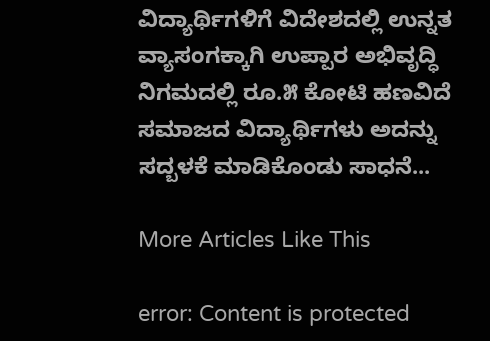ವಿದ್ಯಾರ್ಥಿಗಳಿಗೆ ವಿದೇಶದಲ್ಲಿ ಉನ್ನತ ವ್ಯಾಸಂಗಕ್ಕಾಗಿ ಉಪ್ಪಾರ ಅಭಿವೃದ್ಧಿ ನಿಗಮದಲ್ಲಿ ರೂ.೫ ಕೋಟಿ ಹಣವಿದೆ ಸಮಾಜದ ವಿದ್ಯಾರ್ಥಿಗಳು ಅದನ್ನು ಸದ್ಬಳಕೆ ಮಾಡಿಕೊಂಡು ಸಾಧನೆ...

More Articles Like This

error: Content is protected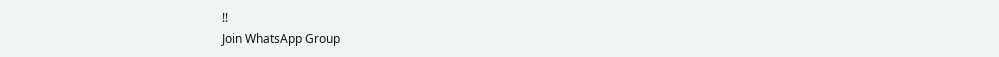!!
Join WhatsApp Group